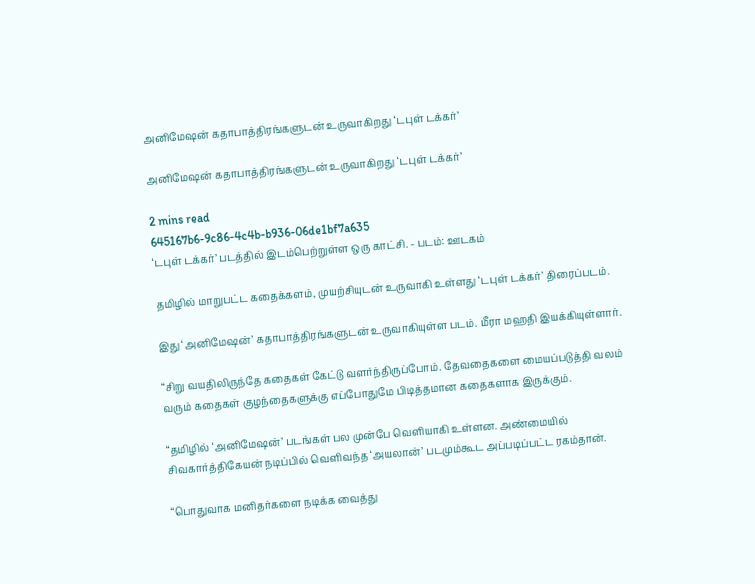அனிமேஷன் கதாபாத்திரங்களுடன் உருவாகிறது ‘டபுள் டக்கர்’

அனிமேஷன் கதாபாத்திரங்களுடன் உருவாகிறது ‘டபுள் டக்கர்’

2 mins read
645167b6-9c86-4c4b-b936-06de1bf7a635
‘டபுள் டக்கர்’ படத்தில் இடம்பெற்றுள்ள ஒரு காட்சி. - படம்: ஊடகம்

தமிழில் மாறுபட்ட கதைக்களம், முயற்சியுடன் உருவாகி உள்ளது ‘டபுள் டக்கர்’ திரைப்படம்.

இது ‘அனிமேஷன்’ கதாபாத்திரங்களுடன் உருவாகியுள்ள படம். மீரா மஹதி இயக்கியுள்ளார்.

“சிறு வயதிலிருந்தே கதைகள் கேட்டு வளர்ந்திருப்போம். தேவதைகளை மையப்படுத்தி வலம் வரும் கதைகள் குழந்தைகளுக்கு எப்போதுமே பிடித்தமான கதைகளாக இருக்கும்.

“தமிழில் ‘அனிமேஷன்’ படங்கள் பல முன்பே வெளியாகி உள்ளன. அண்மையில் சிவகார்த்திகேயன் நடிப்பில் வெளிவந்த ‘அயலான்’ படமும்கூட அப்படிப்பட்ட ரகம்தான்.

“பொதுவாக மனிதர்களை நடிக்க வைத்து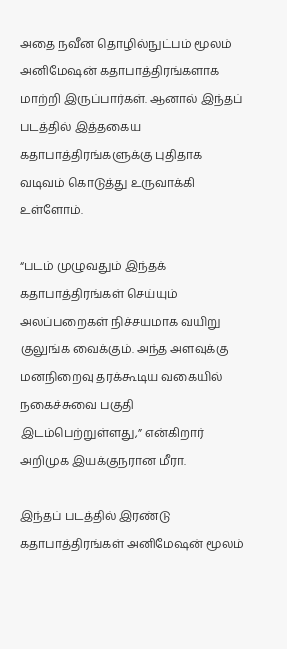அதை நவீன தொழில்நுட்பம் மூலம் அனிமேஷன் கதாபாத்திரங்களாக மாற்றி இருப்பார்கள். ஆனால் இந்தப் படத்தில் இத்தகைய கதாபாத்திரங்களுக்கு புதிதாக வடிவம் கொடுத்து உருவாக்கி உள்ளோம்.

“படம் முழுவதும் இந்தக் கதாபாத்திரங்கள் செய்யும் அலப்பறைகள் நிச்சயமாக வயிறு குலுங்க வைக்கும். அந்த அளவுக்கு மனநிறைவு தரக்கூடிய வகையில் நகைச்சுவை பகுதி இடம்பெற்றுள்ளது,” என்கிறார் அறிமுக இயக்குநரான மீரா.

இந்தப் படத்தில் இரண்டு கதாபாத்திரங்கள் அனிமேஷன் மூலம்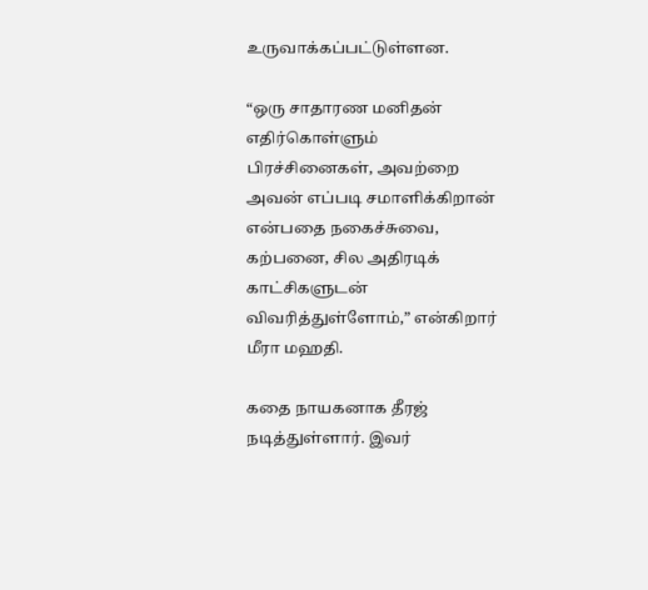உருவாக்கப்பட்டுள்ளன.

“ஒரு சாதாரண மனிதன் எதிர்கொள்ளும் பிரச்சினைகள், அவற்றை அவன் எப்படி சமாளிக்கிறான் என்பதை நகைச்சுவை, கற்பனை, சில அதிரடிக் காட்சிகளுடன் விவரித்துள்ளோம்,” என்கிறார் மீரா மஹதி.

கதை நாயகனாக தீரஜ் நடித்துள்ளார். இவர்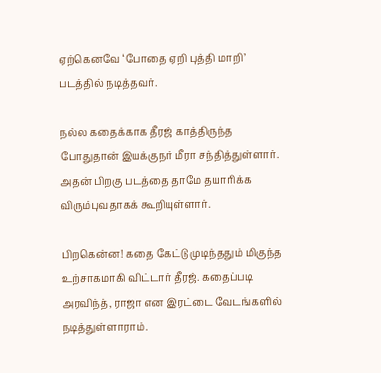ஏற்கெனவே ‘போதை ஏறி புத்தி மாறி’ படத்தில் நடித்தவர்.

நல்ல கதைக்காக தீரஜ் காத்திருந்த போதுதான் இயக்குநர் மீரா சந்தித்துள்ளார். அதன் பிறகு படத்தை தாமே தயாரிக்க விரும்புவதாகக் கூறியுள்ளார்.

பிறகென்ன! கதை கேட்டு முடிந்ததும் மிகுந்த உற்சாகமாகி விட்டார் தீரஜ். கதைப்படி அரவிந்த், ராஜா என இரட்டை வேடங்களில் நடித்துள்ளாராம்.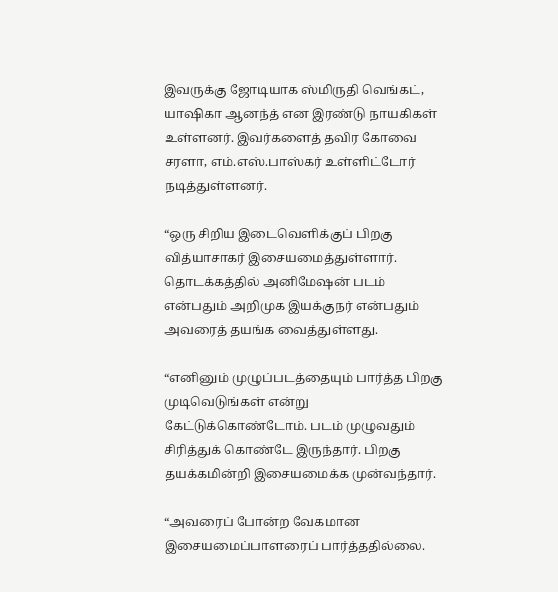இவருக்கு ஜோடியாக ஸ்மிருதி வெங்கட், யாஷிகா ஆனந்த் என இரண்டு நாயகிகள் உள்ளனர். இவர்களைத் தவிர கோவை சரளா, எம்.எஸ்.பாஸ்கர் உள்ளிட்டோர் நடித்துள்ளனர்.

“ஒரு சிறிய இடைவெளிக்குப் பிறகு வித்யாசாகர் இசையமைத்துள்ளார். தொடக்கத்தில் அனிமேஷன் படம் என்பதும் அறிமுக இயக்குநர் என்பதும் அவரைத் தயங்க வைத்துள்ளது.

“எனினும் முழுப்படத்தையும் பார்த்த பிறகு முடிவெடுங்கள் என்று கேட்டுக்கொண்டோம். படம் முழுவதும் சிரித்துக் கொண்டே இருந்தார். பிறகு தயக்கமின்றி இசையமைக்க முன்வந்தார்.

“அவரைப் போன்ற வேகமான இசையமைப்பாளரைப் பார்த்ததில்லை.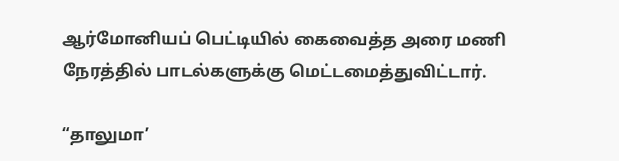ஆர்மோனியப் பெட்டியில் கைவைத்த அரை மணி நேரத்தில் பாடல்களுக்கு மெட்டமைத்துவிட்டார்.

“தாலுமா’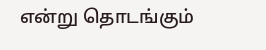என்று தொடங்கும்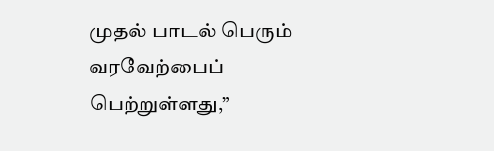முதல் பாடல் பெரும் வரவேற்பைப் பெற்றுள்ளது,”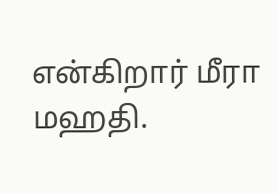என்கிறார் மீரா மஹதி.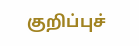குறிப்புச்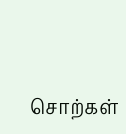சொற்கள்